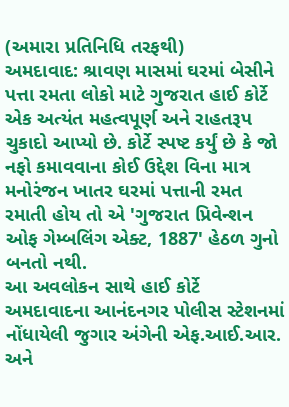(અમારા પ્રતિનિધિ તરફથી)
અમદાવાદ: શ્રાવણ માસમાં ઘરમાં બેસીને પત્તા રમતા લોકો માટે ગુજરાત હાઈ કોર્ટે એક અત્યંત મહત્વપૂર્ણ અને રાહતરૂપ ચુકાદો આપ્યો છે. કોર્ટે સ્પષ્ટ કર્યું છે કે જો નફો કમાવવાના કોઈ ઉદ્દેશ વિના માત્ર મનોરંજન ખાતર ઘરમાં પત્તાની રમત રમાતી હોય તો એ 'ગુજરાત પ્રિવેન્શન ઓફ ગેમ્બલિંગ એક્ટ, 1887' હેઠળ ગુનો બનતો નથી.
આ અવલોકન સાથે હાઈ કોર્ટે અમદાવાદના આનંદનગર પોલીસ સ્ટેશનમાં નોંધાયેલી જુગાર અંગેની એફ.આઈ.આર. અને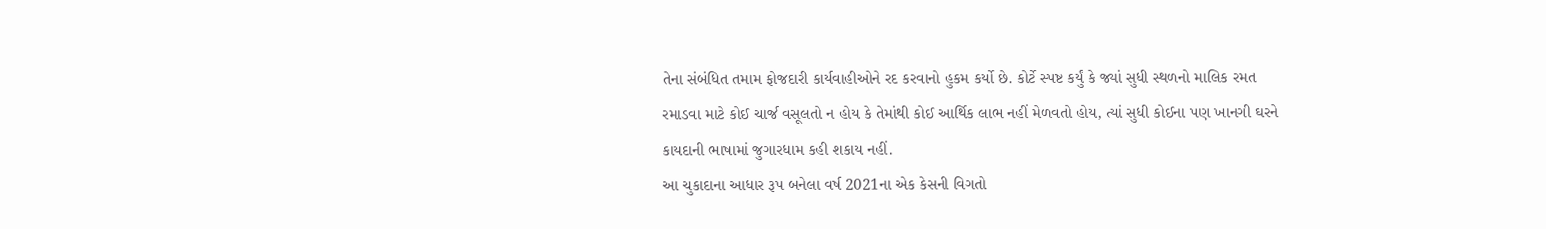તેના સંબંધિત તમામ ફોજદારી કાર્યવાહીઓને રદ કરવાનો હુકમ કર્યો છે. કોર્ટે સ્પષ્ટ કર્યું કે જ્યાં સુધી સ્થળનો માલિક રમત રમાડવા માટે કોઈ ચાર્જ વસૂલતો ન હોય કે તેમાંથી કોઈ આર્થિક લાભ નહીં મેળવતો હોય, ત્યાં સુધી કોઈના પણ ખાનગી ઘરને કાયદાની ભાષામાં જુગારધામ કહી શકાય નહીં.
આ ચુકાદાના આધાર રૂપ બનેલા વર્ષ 2021ના એક કેસની વિગતો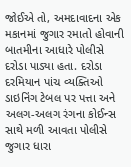જોઈએ તો, અમદાવાદના એક મકાનમાં જુગાર રમાતો હોવાની બાતમીના આધારે પોલીસે દરોડા પાડ્યા હતા. દરોડા દરમિયાન પાંચ વ્યક્તિઓ ડાઇનિંગ ટેબલ પર પત્તા અને અલગ-અલગ રંગના કોઈન્સ સાથે મળી આવતા પોલીસે જુગાર ધારા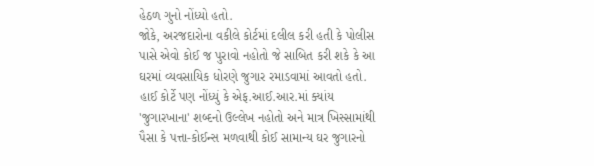હેઠળ ગુનો નોંધ્યો હતો.
જોકે, અરજદારોના વકીલે કોર્ટમાં દલીલ કરી હતી કે પોલીસ પાસે એવો કોઈ જ પુરાવો નહોતો જે સાબિત કરી શકે કે આ ઘરમાં વ્યવસાયિક ધોરણે જુગાર રમાડવામાં આવતો હતો. હાઈ કોર્ટે પણ નોંધ્યું કે એફ.આઈ.આર.માં ક્યાંય 'જુગારખાના' શબ્દનો ઉલ્લેખ નહોતો અને માત્ર ખિસ્સામાંથી પૈસા કે પત્તા-કોઈન્સ મળવાથી કોઈ સામાન્ય ઘર જુગારનો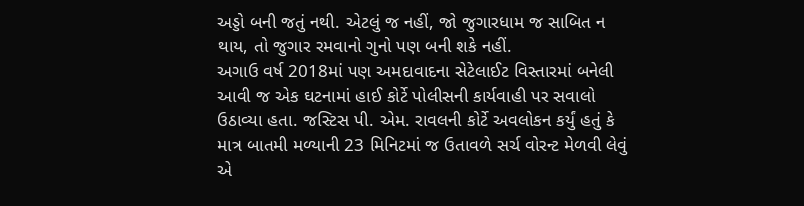અડ્ડો બની જતું નથી. એટલું જ નહીં, જો જુગારધામ જ સાબિત ન થાય, તો જુગાર રમવાનો ગુનો પણ બની શકે નહીં.
અગાઉ વર્ષ 2018માં પણ અમદાવાદના સેટેલાઈટ વિસ્તારમાં બનેલી આવી જ એક ઘટનામાં હાઈ કોર્ટે પોલીસની કાર્યવાહી પર સવાલો ઉઠાવ્યા હતા. જસ્ટિસ પી. એમ. રાવલની કોર્ટે અવલોકન કર્યું હતું કે માત્ર બાતમી મળ્યાની 23 મિનિટમાં જ ઉતાવળે સર્ચ વોરન્ટ મેળવી લેવું એ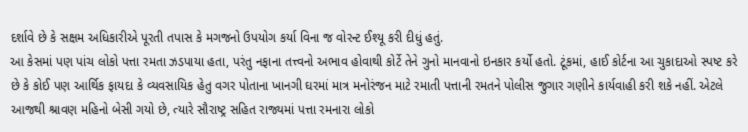દર્શાવે છે કે સક્ષમ અધિકારીએ પૂરતી તપાસ કે મગજનો ઉપયોગ કર્યા વિના જ વોરન્ટ ઈશ્યૂ કરી દીધું હતું.
આ કેસમાં પણ પાંચ લોકો પત્તા રમતા ઝડપાયા હતા, પરંતુ નફાના તત્ત્વનો અભાવ હોવાથી કોર્ટે તેને ગુનો માનવાનો ઇનકાર કર્યો હતો. ટૂંકમાં, હાઈ કોર્ટના આ ચુકાદાઓ સ્પષ્ટ કરે છે કે કોઈ પણ આર્થિક ફાયદા કે વ્યવસાયિક હેતુ વગર પોતાના ખાનગી ઘરમાં માત્ર મનોરંજન માટે રમાતી પત્તાની રમતને પોલીસ જુગાર ગણીને કાર્યવાહી કરી શકે નહીં. એટલે આજથી શ્રાવણ મહિનો બેસી ગયો છે, ત્યારે સૌરાષ્ટ્ર સહિત રાજ્યમાં પત્તા રમનારા લોકો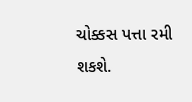ચોક્કસ પત્તા રમી શકશે.